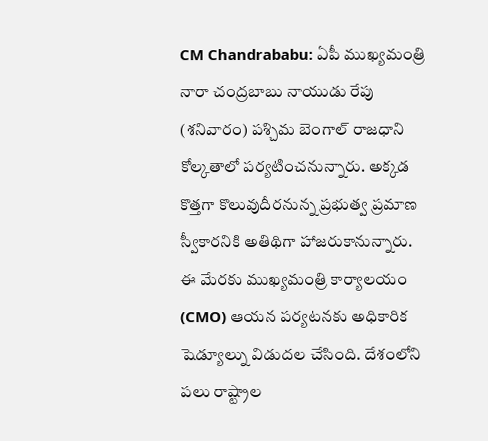CM Chandrababu: ఏపీ ముఖ్యమంత్రి నారా చంద్రబాబు నాయుడు రేపు (శనివారం) పశ్చిమ బెంగాల్ రాజధాని కోల్కతాలో పర్యటించనున్నారు. అక్కడ కొత్తగా కొలువుదీరనున్న ప్రభుత్వ ప్రమాణ స్వీకారనికి అతిథిగా హాజరుకానున్నారు.
ఈ మేరకు ముఖ్యమంత్రి కార్యాలయం (CMO) ఆయన పర్యటనకు అధికారిక షెడ్యూల్ను విడుదల చేసింది. దేశంలోని పలు రాష్ట్రాల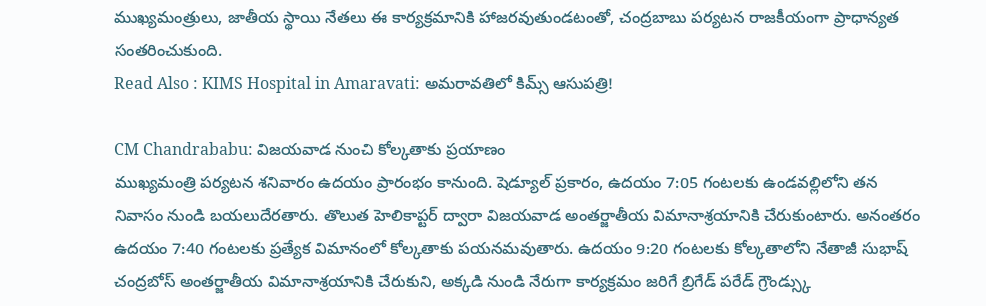ముఖ్యమంత్రులు, జాతీయ స్థాయి నేతలు ఈ కార్యక్రమానికి హాజరవుతుండటంతో, చంద్రబాబు పర్యటన రాజకీయంగా ప్రాధాన్యత సంతరించుకుంది.
Read Also : KIMS Hospital in Amaravati: అమరావతిలో కిమ్స్ ఆసుపత్రి!

CM Chandrababu: విజయవాడ నుంచి కోల్కతాకు ప్రయాణం
ముఖ్యమంత్రి పర్యటన శనివారం ఉదయం ప్రారంభం కానుంది. షెడ్యూల్ ప్రకారం, ఉదయం 7:05 గంటలకు ఉండవల్లిలోని తన నివాసం నుండి బయలుదేరతారు. తొలుత హెలికాప్టర్ ద్వారా విజయవాడ అంతర్జాతీయ విమానాశ్రయానికి చేరుకుంటారు. అనంతరం ఉదయం 7:40 గంటలకు ప్రత్యేక విమానంలో కోల్కతాకు పయనమవుతారు. ఉదయం 9:20 గంటలకు కోల్కతాలోని నేతాజీ సుభాష్ చంద్రబోస్ అంతర్జాతీయ విమానాశ్రయానికి చేరుకుని, అక్కడి నుండి నేరుగా కార్యక్రమం జరిగే బ్రిగేడ్ పరేడ్ గ్రౌండ్స్కు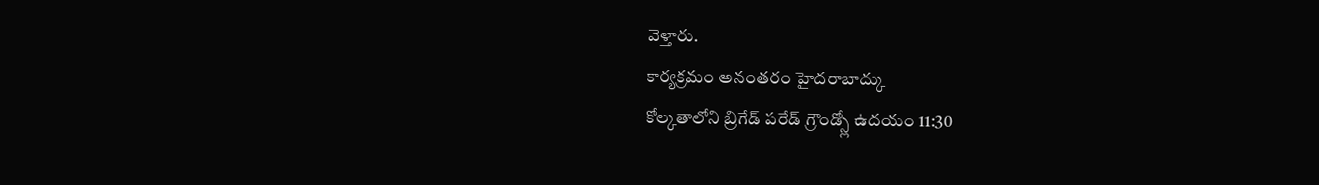వెళ్తారు.
కార్యక్రమం అనంతరం హైదరాబాద్కు
కోల్కతాలోని బ్రిగేడ్ పరేడ్ గ్రౌండ్స్లో ఉదయం 11:30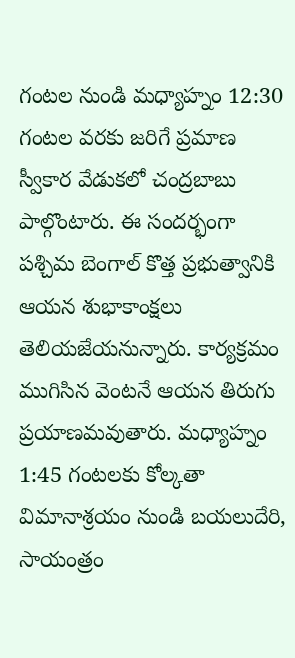గంటల నుండి మధ్యాహ్నం 12:30 గంటల వరకు జరిగే ప్రమాణ స్వీకార వేడుకలో చంద్రబాబు పాల్గొంటారు. ఈ సందర్భంగా పశ్చిమ బెంగాల్ కొత్త ప్రభుత్వానికి ఆయన శుభాకాంక్షలు తెలియజేయనున్నారు. కార్యక్రమం ముగిసిన వెంటనే ఆయన తిరుగు ప్రయాణమవుతారు. మధ్యాహ్నం 1:45 గంటలకు కోల్కతా విమానాశ్రయం నుండి బయలుదేరి, సాయంత్రం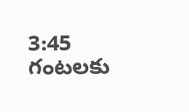3:45 గంటలకు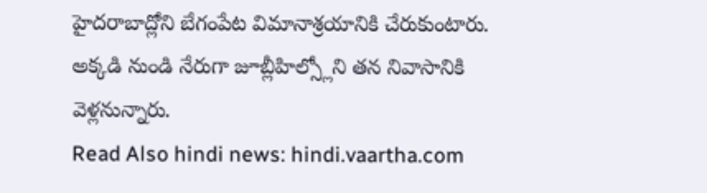హైదరాబాద్లోని బేగంపేట విమానాశ్రయానికి చేరుకుంటారు. అక్కడి నుండి నేరుగా జూబ్లీహిల్స్లోని తన నివాసానికి వెళ్లనున్నారు.
Read Also hindi news: hindi.vaartha.com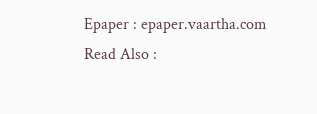Epaper : epaper.vaartha.com
Read Also :